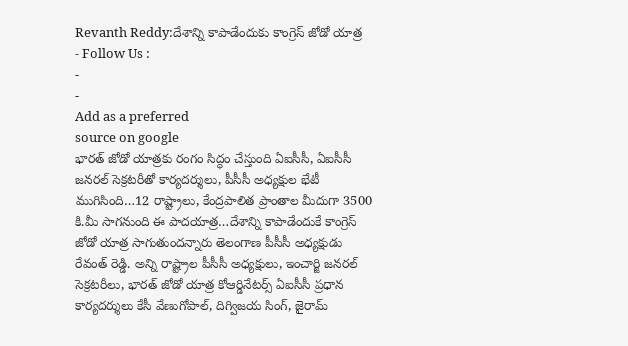Revanth Reddy:దేశాన్ని కాపాడేందుకు కాంగ్రెస్ జోడో యాత్ర
- Follow Us :
-
-
Add as a preferred
source on google
భారత్ జోడో యాత్రకు రంగం సిద్ధం చేస్తుంది ఏఐసీసీ, ఏఐసీసీ జనరల్ సెక్రటరీతో కార్యదర్శులు, పీసీసీ అధ్యక్షుల భేటీ ముగిసింది…12 రాష్ట్రాలు, కేంద్రపాలిత ప్రాంతాల మీదుగా 3500 కి.మీ సాగనుంది ఈ పాదయాత్ర…దేశాన్ని కాపాడేందుకే కాంగ్రెస్ జోడో యాత్ర సాగుతుందన్నారు తెలంగాణ పీసీసీ అధ్యక్షుడు రేవంత్ రెడ్డి. అన్ని రాష్ట్రాల పీసీసీ అధ్యక్షులు, ఇంచార్జి జనరల్ సెక్రటరీలు, భారత్ జోడో యాత్ర కోఆర్డినేటర్స్ ఏఐసీసీ ప్రధాన కార్యదర్శులు కేసీ వేణుగోపాల్, దిగ్విజయ సింగ్, జైరామ్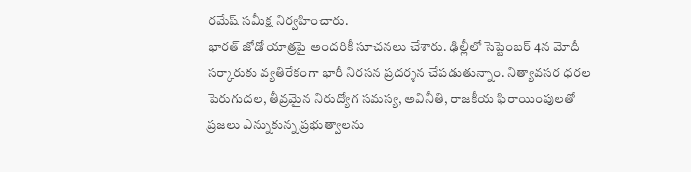రమేష్ సమీక్ష నిర్వహించారు.
భారత్ జోడో యాత్రపై అందరికీ సూచనలు చేశారు. ఢిల్లీలో సెప్టెంబర్ 4న మోదీ సర్కారుకు వ్యతిరేకంగా భారీ నిరసన ప్రదర్శన చేపడుతున్నాం. నిత్యావసర ధరల పెరుగుదల, తీవ్రమైన నిరుద్యోగ సమస్య, అవినీతి, రాజకీయ ఫిరాయింపులతో ప్రజలు ఎన్నుకున్న ప్రభుత్వాలను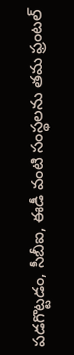పడగొట్టడం, సీబీఐ, ఈడీ వంటి సంస్థలను తమ ఫ్రంటల్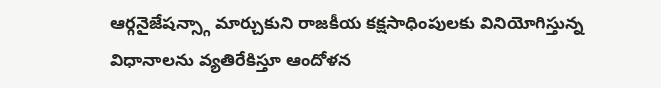ఆర్గనైజేషన్స్గా మార్చుకుని రాజకీయ కక్షసాధింపులకు వినియోగిస్తున్న విధానాలను వ్యతిరేకిస్తూ ఆందోళన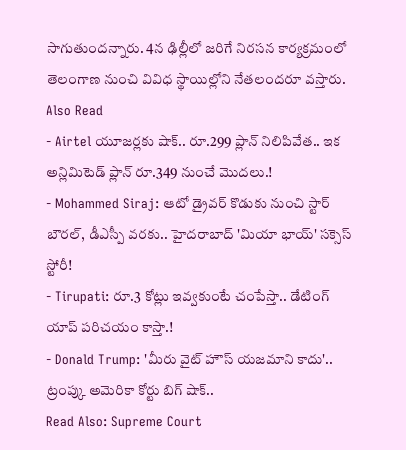సాగుతుందన్నారు. 4న ఢిల్లీలో జరిగే నిరసన కార్యక్రమంలో తెలంగాణ నుంచి వివిధ స్థాయిల్లోని నేతలందరూ వస్తారు.
Also Read
- Airtel యూజర్లకు షాక్.. రూ.299 ప్లాన్ నిలిపివేత.. ఇక అన్లిమిటెడ్ ప్లాన్ రూ.349 నుంచే మొదలు.!
- Mohammed Siraj: ఆటో డ్రైవర్ కొడుకు నుంచి స్టార్ బౌరల్, డీఎస్పీ వరకు.. హైదరాబాద్ 'మియా భాయ్' సక్సెస్ స్టోరీ!
- Tirupati: రూ.3 కోట్లు ఇవ్వకుంటే చంపేస్తా.. డేటింగ్ యాప్ పరిచయం కాస్తా.!
- Donald Trump: 'మీరు వైట్ హౌస్ యజమాని కాదు'.. ట్రంప్కు అమెరికా కోర్టు బిగ్ షాక్..
Read Also: Supreme Court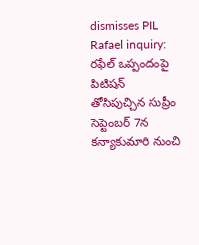dismisses PIL Rafael inquiry: రఫేల్ ఒప్పందంపై పిటిషన్ తోసిపుచ్చిన సుప్రీం
సెప్టెంబర్ 7న కన్యాకుమారి నుంచి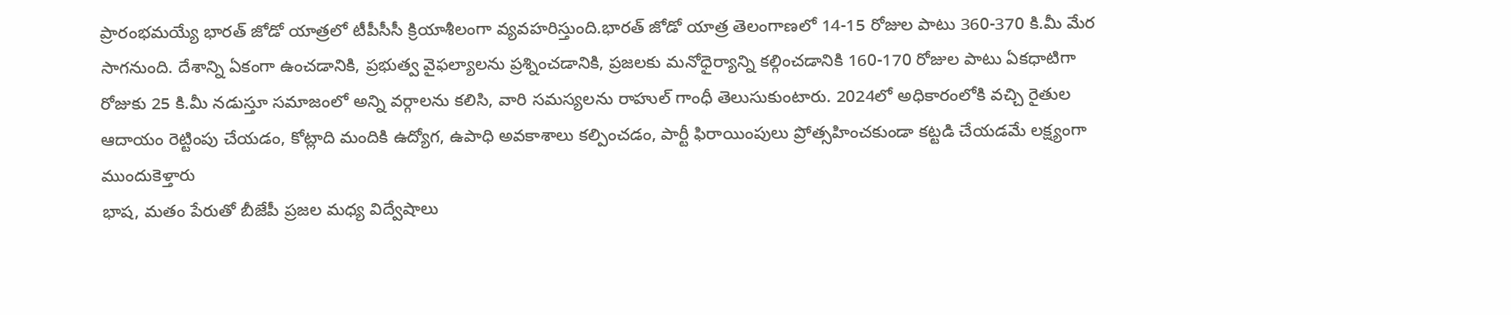ప్రారంభమయ్యే భారత్ జోడో యాత్రలో టీపీసీసీ క్రియాశీలంగా వ్యవహరిస్తుంది.భారత్ జోడో యాత్ర తెలంగాణలో 14-15 రోజుల పాటు 360-370 కి.మీ మేర సాగనుంది. దేశాన్ని ఏకంగా ఉంచడానికి, ప్రభుత్వ వైఫల్యాలను ప్రశ్నించడానికి, ప్రజలకు మనోధైర్యాన్ని కల్గించడానికి 160-170 రోజుల పాటు ఏకధాటిగా రోజుకు 25 కి.మీ నడుస్తూ సమాజంలో అన్ని వర్గాలను కలిసి, వారి సమస్యలను రాహుల్ గాంధీ తెలుసుకుంటారు. 2024లో అధికారంలోకి వచ్చి రైతుల ఆదాయం రెట్టింపు చేయడం, కోట్లాది మందికి ఉద్యోగ, ఉపాధి అవకాశాలు కల్పించడం, పార్టీ ఫిరాయింపులు ప్రోత్సహించకుండా కట్టడి చేయడమే లక్ష్యంగా ముందుకెళ్తారు
భాష, మతం పేరుతో బీజేపీ ప్రజల మధ్య విద్వేషాలు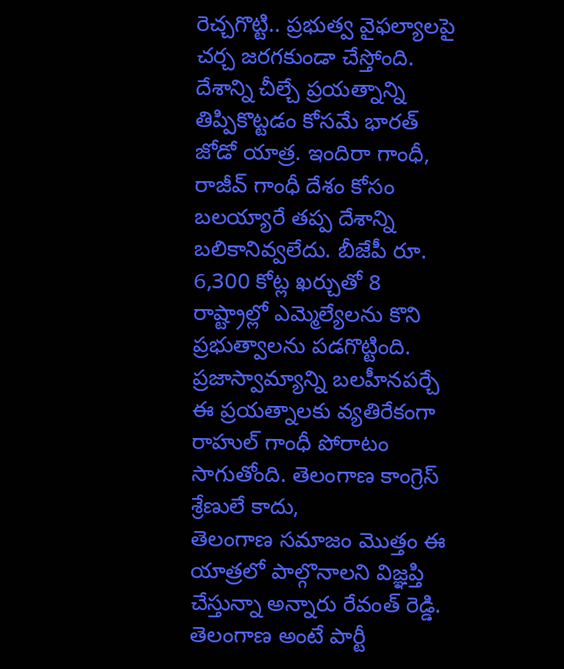రెచ్చగొట్టి.. ప్రభుత్వ వైఫల్యాలపై చర్చ జరగకుండా చేస్తోంది. దేశాన్ని చీల్చే ప్రయత్నాన్ని తిప్పికొట్టడం కోసమే భారత్ జోడో యాత్ర. ఇందిరా గాంధీ, రాజీవ్ గాంధీ దేశం కోసం బలయ్యారే తప్ప దేశాన్ని బలికానివ్వలేదు. బీజేపీ రూ. 6,300 కోట్ల ఖర్చుతో 8 రాష్ట్రాల్లో ఎమ్మెల్యేలను కొని ప్రభుత్వాలను పడగొట్టింది. ప్రజాస్వామ్యాన్ని బలహీనపర్చే ఈ ప్రయత్నాలకు వ్యతిరేకంగా రాహుల్ గాంధీ పోరాటం సాగుతోంది. తెలంగాణ కాంగ్రెస్ శ్రేణులే కాదు,
తెలంగాణ సమాజం మొత్తం ఈ యాత్రలో పాల్గొనాలని విజ్ఞప్తి చేస్తున్నా అన్నారు రేవంత్ రెడ్డి. తెలంగాణ అంటే పార్టీ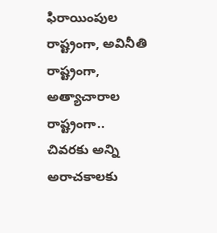ఫిరాయింపుల రాష్ట్రంగా, అవినీతి రాష్ట్రంగా, అత్యాచారాల రాష్ట్రంగా.. చివరకు అన్ని అరాచకాలకు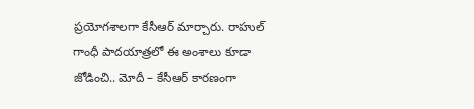ప్రయోగశాలగా కేసీఆర్ మార్చారు. రాహుల్ గాంధీ పాదయాత్రలో ఈ అంశాలు కూడా జోడించి.. మోదీ – కేసీఆర్ కారణంగా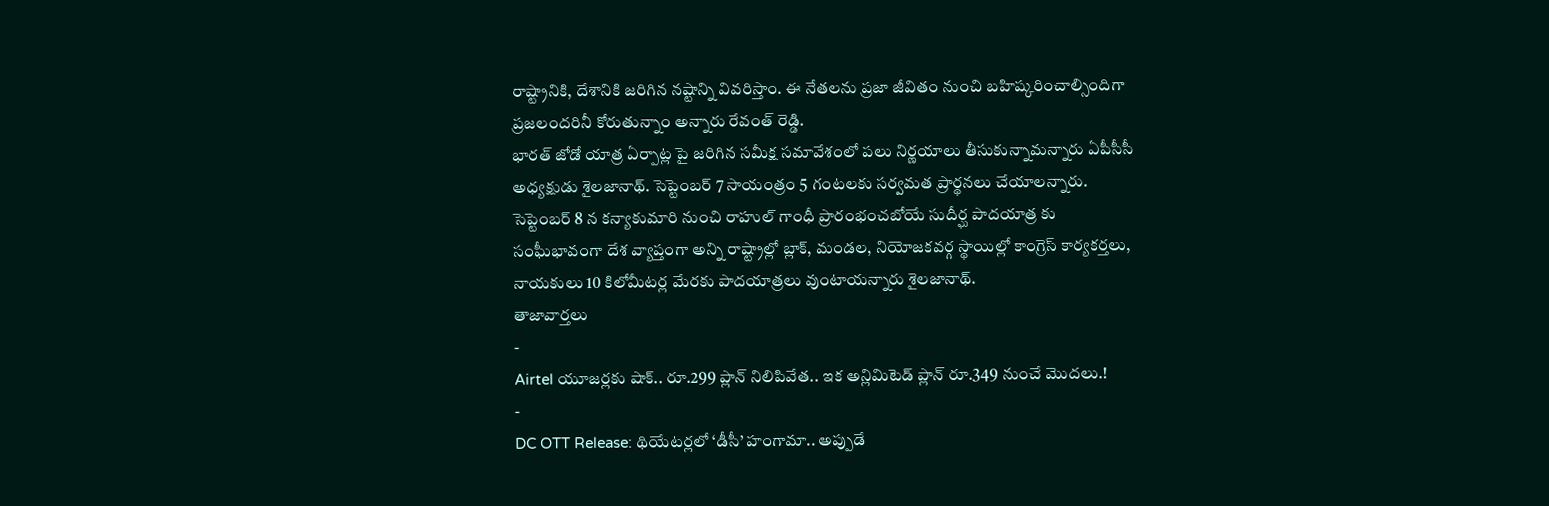రాష్ట్రానికి, దేశానికి జరిగిన నష్టాన్ని వివరిస్తాం. ఈ నేతలను ప్రజా జీవితం నుంచి బహిష్కరించాల్సిందిగా ప్రజలందరినీ కోరుతున్నాం అన్నారు రేవంత్ రెడ్డి.
భారత్ జోడో యాత్ర ఏర్పాట్ల పై జరిగిన సమీక్ష సమావేశంలో పలు నిర్ణయాలు తీసుకున్నామన్నారు ఏపీసీసీ అధ్యక్షుడు శైలజానాథ్. సెప్టెంబర్ 7 సాయంత్రం 5 గంటలకు సర్వమత ప్రార్థనలు చేయాలన్నారు. సెప్టెంబర్ 8 న కన్యాకుమారి నుంచి రాహుల్ గాంధీ ప్రారంభంచబోయే సుదీర్ఘ పాదయాత్ర కు సంఘీభావంగా దేశ వ్యాప్తంగా అన్ని రాష్ట్రాల్లో బ్లాక్, మండల, నియోజకవర్గ స్థాయిల్లో కాంగ్రెస్ కార్యకర్తలు, నాయకులు 10 కిలోమీటర్ల మేరకు పాదయాత్రలు వుంటాయన్నారు శైలజానాథ్.
తాజావార్తలు
-
Airtel యూజర్లకు షాక్.. రూ.299 ప్లాన్ నిలిపివేత.. ఇక అన్లిమిటెడ్ ప్లాన్ రూ.349 నుంచే మొదలు.!
-
DC OTT Release: థియేటర్లలో ‘డీసీ’ హంగామా.. అప్పుడే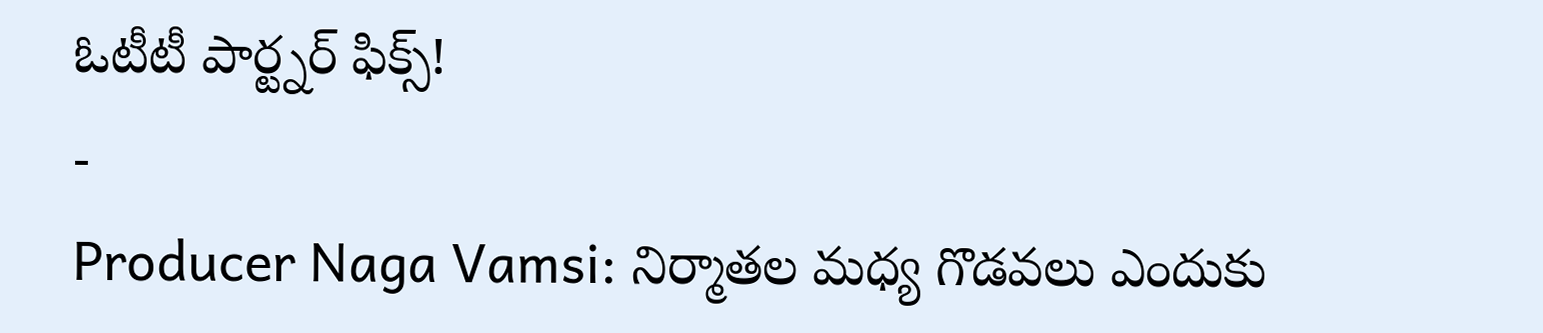ఓటీటీ పార్ట్నర్ ఫిక్స్!
-
Producer Naga Vamsi: నిర్మాతల మధ్య గొడవలు ఎందుకు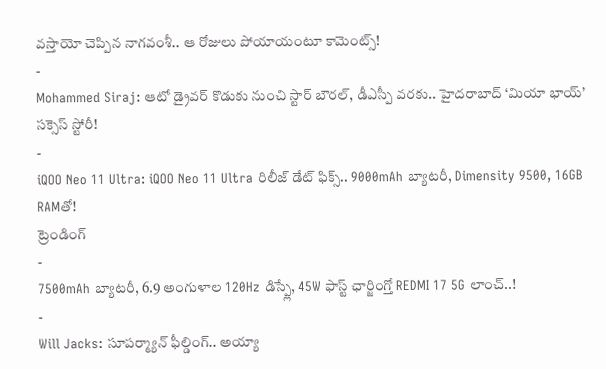వస్తాయో చెప్పిన నాగవంశీ.. ఆ రోజులు పోయాయంటూ కామెంట్స్!
-
Mohammed Siraj: ఆటో డ్రైవర్ కొడుకు నుంచి స్టార్ బౌరల్, డీఎస్పీ వరకు.. హైదరాబాద్ ‘మియా భాయ్’ సక్సెస్ స్టోరీ!
-
iQOO Neo 11 Ultra: iQOO Neo 11 Ultra రిలీజ్ డేట్ ఫిక్స్.. 9000mAh బ్యాటరీ, Dimensity 9500, 16GB RAMతో!
ట్రెండింగ్
-
7500mAh బ్యాటరీ, 6.9 అంగుళాల 120Hz డిస్ప్లే, 45W ఫాస్ట్ ఛార్జింగ్తో REDMI 17 5G లాంచ్..!
-
Will Jacks: సూపర్మ్యాన్ ఫీల్డింగ్.. అయ్యా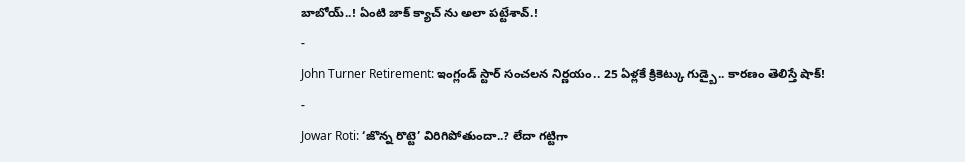బాబోయ్..! ఏంటి జాక్ క్యాచ్ ను అలా పట్టేశావ్.!
-
John Turner Retirement: ఇంగ్లండ్ స్టార్ సంచలన నిర్ణయం.. 25 ఏళ్లకే క్రికెట్కు గుడ్బై.. కారణం తెలిస్తే షాక్!
-
Jowar Roti: ‘జొన్న రొట్టె’ విరిగిపోతుందా..? లేదా గట్టిగా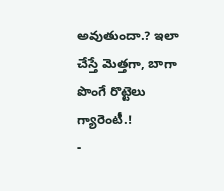అవుతుందా.? ఇలా చేస్తే మెత్తగా, బాగా పొంగే రొట్టెలు గ్యారెంటీ.!
-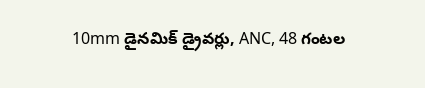10mm డైనమిక్ డ్రైవర్లు, ANC, 48 గంటల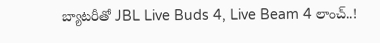బ్యాటరీతో JBL Live Buds 4, Live Beam 4 లాంచ్..!